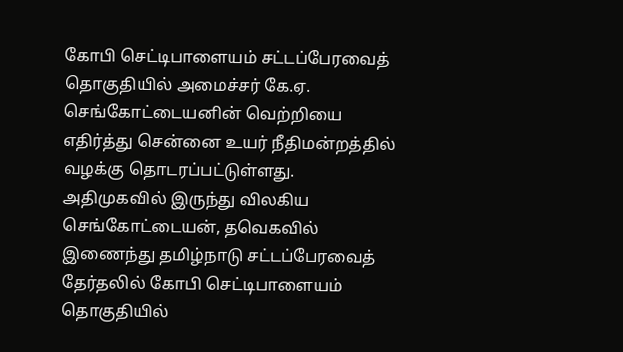கோபி செட்டிபாளையம் சட்டப்பேரவைத் தொகுதியில் அமைச்சர் கே.ஏ. செங்கோட்டையனின் வெற்றியை எதிர்த்து சென்னை உயர் நீதிமன்றத்தில் வழக்கு தொடரப்பட்டுள்ளது.
அதிமுகவில் இருந்து விலகிய செங்கோட்டையன், தவெகவில் இணைந்து தமிழ்நாடு சட்டப்பேரவைத் தேர்தலில் கோபி செட்டிபாளையம் தொகுதியில்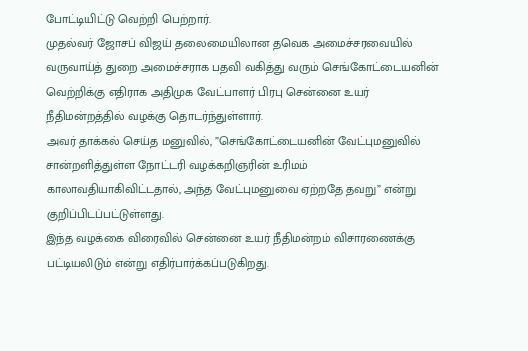போட்டியிட்டு வெற்றி பெற்றார்.
முதல்வர் ஜோசப் விஜய் தலைமையிலான தவெக அமைச்சரவையில் வருவாய்த் துறை அமைச்சராக பதவி வகித்து வரும் செங்கோட்டையனின் வெற்றிக்கு எதிராக அதிமுக வேட்பாளர் பிரபு சென்னை உயர் நீதிமன்றத்தில் வழக்கு தொடர்ந்துள்ளார்.
அவர் தாக்கல் செய்த மனுவில், ”செங்கோட்டையனின் வேட்புமனுவில் சான்றளித்துள்ள நோட்டரி வழக்கறிஞரின் உரிமம் காலாவதியாகிவிட்டதால், அந்த வேட்புமனுவை ஏற்றதே தவறு” என்று குறிப்பிடப்பட்டுள்ளது.
இந்த வழக்கை விரைவில் சென்னை உயர் நீதிமன்றம் விசாரணைக்கு பட்டியலிடும் என்று எதிர்பார்க்கப்படுகிறது.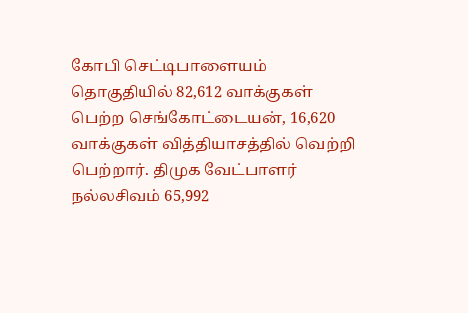கோபி செட்டிபாளையம் தொகுதியில் 82,612 வாக்குகள் பெற்ற செங்கோட்டையன், 16,620 வாக்குகள் வித்தியாசத்தில் வெற்றி பெற்றார். திமுக வேட்பாளர் நல்லசிவம் 65,992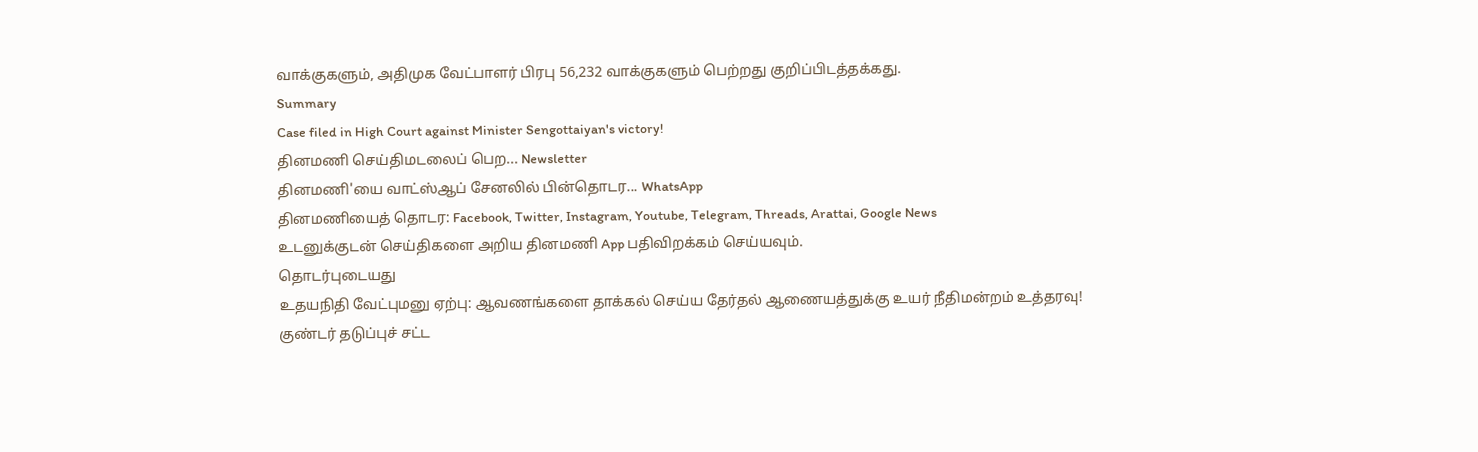வாக்குகளும், அதிமுக வேட்பாளர் பிரபு 56,232 வாக்குகளும் பெற்றது குறிப்பிடத்தக்கது.
Summary
Case filed in High Court against Minister Sengottaiyan's victory!
தினமணி செய்திமடலைப் பெற... Newsletter
தினமணி'யை வாட்ஸ்ஆப் சேனலில் பின்தொடர... WhatsApp
தினமணியைத் தொடர: Facebook, Twitter, Instagram, Youtube, Telegram, Threads, Arattai, Google News
உடனுக்குடன் செய்திகளை அறிய தினமணி App பதிவிறக்கம் செய்யவும்.
தொடர்புடையது
உதயநிதி வேட்புமனு ஏற்பு: ஆவணங்களை தாக்கல் செய்ய தேர்தல் ஆணையத்துக்கு உயர் நீதிமன்றம் உத்தரவு!
குண்டர் தடுப்புச் சட்ட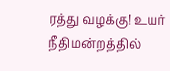ரத்து வழக்கு! உயர் நீதிமன்றத்தில்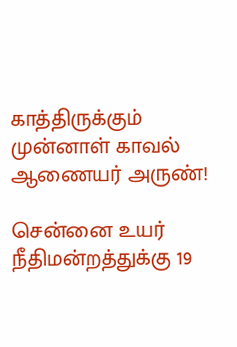காத்திருக்கும் முன்னாள் காவல் ஆணையர் அருண்!

சென்னை உயர் நீதிமன்றத்துக்கு 19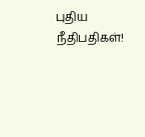புதிய நீதிபதிகள்!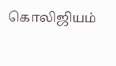கொலிஜியம்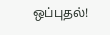ஒப்புதல்!